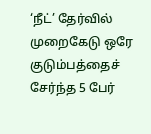‘நீட்’ தேர்வில் முறைகேடு ஒரே குடும்பத்தைச் சேர்ந்த 5 பேர்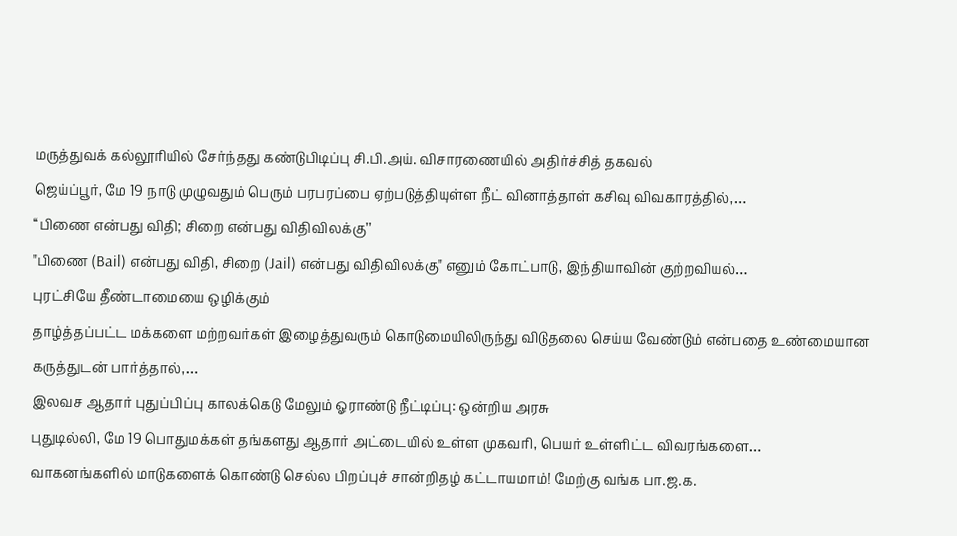மருத்துவக் கல்லூரியில் சேர்ந்தது கண்டுபிடிப்பு சி.பி.அய். விசாரணையில் அதிர்ச்சித் தகவல்
ஜெய்ப்பூர், மே 19 நாடு முழுவதும் பெரும் பரபரப்பை ஏற்படுத்தியுள்ள நீட் வினாத்தாள் கசிவு விவகாரத்தில்,…
‘‘பிணை என்பது விதி; சிறை என்பது விதிவிலக்கு’’
"பிணை (Bail) என்பது விதி, சிறை (Jail) என்பது விதிவிலக்கு" எனும் கோட்பாடு, இந்தியாவின் குற்றவியல்…
புரட்சியே தீண்டாமையை ஒழிக்கும்
தாழ்த்தப்பட்ட மக்களை மற்றவர்கள் இழைத்துவரும் கொடுமையிலிருந்து விடுதலை செய்ய வேண்டும் என்பதை உண்மையான கருத்துடன் பார்த்தால்,…
இலவச ஆதார் புதுப்பிப்பு காலக்கெடு மேலும் ஓராண்டு நீட்டிப்பு: ஒன்றிய அரசு
புதுடில்லி, மே 19 பொதுமக்கள் தங்களது ஆதார் அட்டையில் உள்ள முகவரி, பெயர் உள்ளிட்ட விவரங்களை…
வாகனங்களில் மாடுகளைக் கொண்டு செல்ல பிறப்புச் சான்றிதழ் கட்டாயமாம்! மேற்கு வங்க பா.ஜ.க.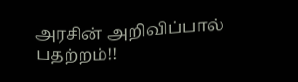அரசின் அறிவிப்பால் பதற்றம்!!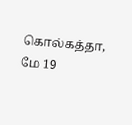கொல்கத்தா, மே 19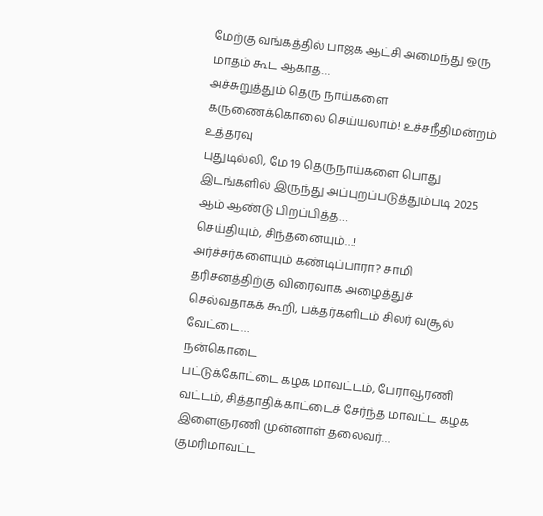மேற்கு வங்கத்தில் பாஜக ஆட்சி அமைந்து ஒரு மாதம் கூட ஆகாத…
அச்சுறுத்தும் தெரு நாய்களை கருணைக்கொலை செய்யலாம்! உச்சநீதிமன்றம் உத்தரவு
புதுடில்லி, மே 19 தெருநாய்களை பொது இடங்களில் இருந்து அப்புறப்படுத்தும்படி 2025 ஆம் ஆண்டு பிறப்பித்த…
செய்தியும், சிந்தனையும்…!
அர்ச்சர்களையும் கண்டிப்பாரா? சாமி தரிசனத்திற்கு விரைவாக அழைத்துச் செல்வதாகக் கூறி, பக்தர்களிடம் சிலர் வசூல் வேட்டை…
நன்கொடை
பட்டுக்கோட்டை கழக மாவட்டம், பேராவூரணி வட்டம், சித்தாதிக்காட்டைச் சேர்ந்த மாவட்ட கழக இளைஞரணி முன்னாள் தலைவர்…
குமரிமாவட்ட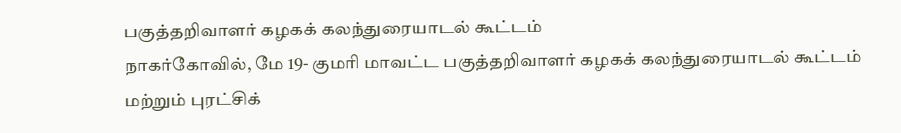பகுத்தறிவாளர் கழகக் கலந்துரையாடல் கூட்டம்
நாகர்கோவில், மே 19- குமரி மாவட்ட பகுத்தறிவாளர் கழகக் கலந்துரையாடல் கூட்டம் மற்றும் புரட்சிக்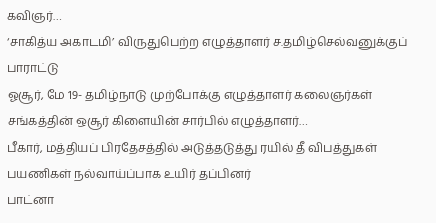கவிஞர்…
‘சாகித்ய அகாடமி’ விருதுபெற்ற எழுத்தாளர் ச.தமிழ்செல்வனுக்குப் பாராட்டு
ஓசூர், மே 19- தமிழ்நாடு முற்போக்கு எழுத்தாளர் கலைஞர்கள் சங்கத்தின் ஒசூர் கிளையின் சார்பில் எழுத்தாளர்…
பீகார், மத்தியப் பிரதேசத்தில் அடுத்தடுத்து ரயில் தீ விபத்துகள் பயணிகள் நல்வாய்ப்பாக உயிர் தப்பினர்
பாட்னா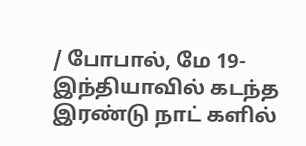/ போபால், மே 19- இந்தியாவில் கடந்த இரண்டு நாட் களில்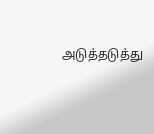அடுத்தடுத்து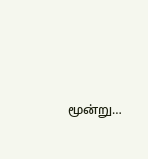மூன்று…